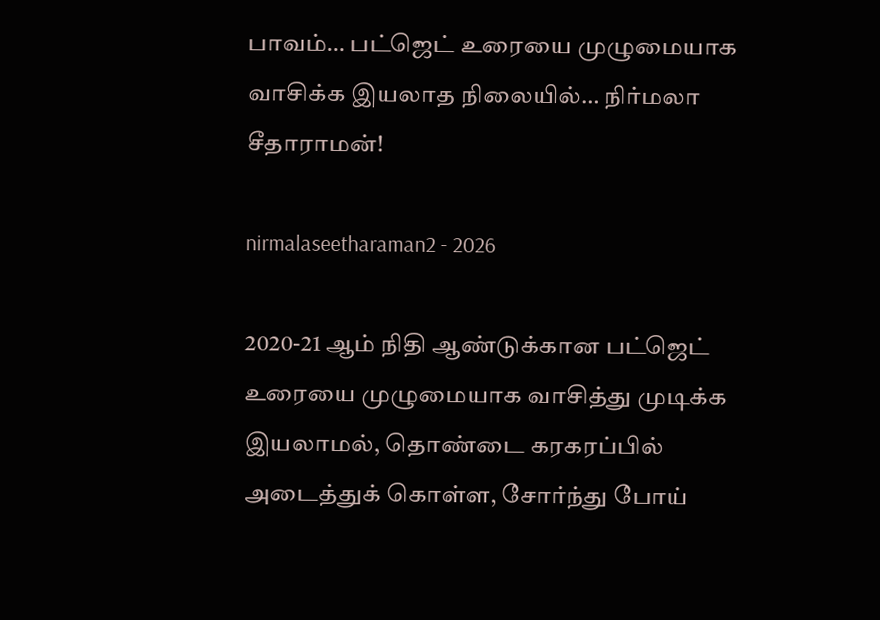பாவம்… பட்ஜெட் உரையை முழுமையாக வாசிக்க இயலாத நிலையில்… நிர்மலா சீதாராமன்!

nirmalaseetharaman2 - 2026

2020-21 ஆம் நிதி ஆண்டுக்கான பட்ஜெட் உரையை முழுமையாக வாசித்து முடிக்க இயலாமல், தொண்டை கரகரப்பில் அடைத்துக் கொள்ள, சோர்ந்து போய்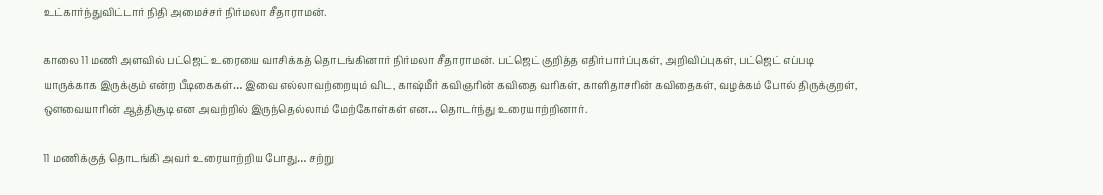உட்கார்ந்துவிட்டார் நிதி அமைச்சர் நிர்மலா சீதாராமன்.

காலை 11 மணி அளவில் பட்ஜெட் உரையை வாசிக்கத் தொடங்கினார் நிர்மலா சீதாராமன். பட்ஜெட் குறித்த எதிர்பார்ப்புகள், அறிவிப்புகள், பட்ஜெட் எப்படி யாருக்காக இருக்கும் என்ற பீடிகைகள்… இவை எல்லாவற்றையும் விட, காஷ்மீர் கவிஞரின் கவிதை வரிகள், காளிதாசரின் கவிதைகள், வழக்கம் போல் திருக்குறள், ஔவையாரின் ஆத்திசூடி என அவற்றில் இருந்தெல்லாம் மேற்கோள்கள் என… தொடர்ந்து உரையாற்றினார்.

11 மணிக்குத் தொடங்கி அவர் உரையாற்றிய போது… சற்று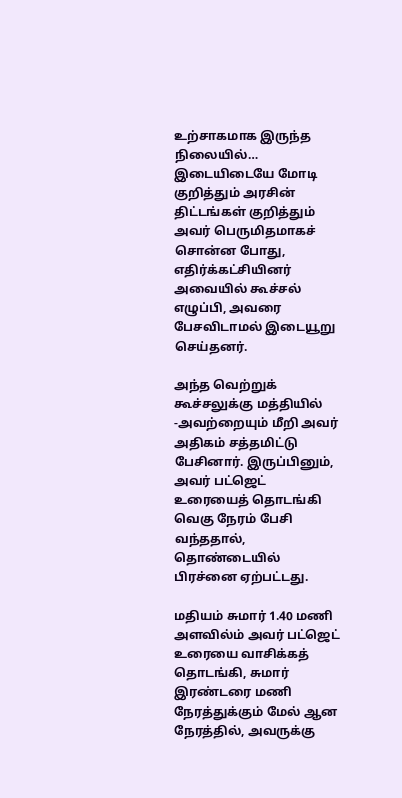உற்சாகமாக இருந்த நிலையில்… இடையிடையே மோடி குறித்தும் அரசின் திட்டங்கள் குறித்தும் அவர் பெருமிதமாகச் சொன்ன போது, எதிர்க்கட்சியினர் அவையில் கூச்சல் எழுப்பி, அவரை பேசவிடாமல் இடையூறு செய்தனர்.

அந்த வெற்றுக் கூச்சலுக்கு மத்தியில் -அவற்றையும் மீறி அவர் அதிகம் சத்தமிட்டு பேசினார். இருப்பினும், அவர் பட்ஜெட் உரையைத் தொடங்கி வெகு நேரம் பேசி வந்ததால், தொண்டையில் பிரச்னை ஏற்பட்டது.

மதியம் சுமார் 1.40 மணி அளவில்ம் அவர் பட்ஜெட் உரையை வாசிக்கத் தொடங்கி, சுமார் இரண்டரை மணி நேரத்துக்கும் மேல் ஆன நேரத்தில், அவருக்கு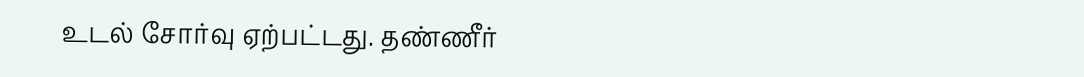உடல் சோர்வு ஏற்பட்டது. தண்ணீர்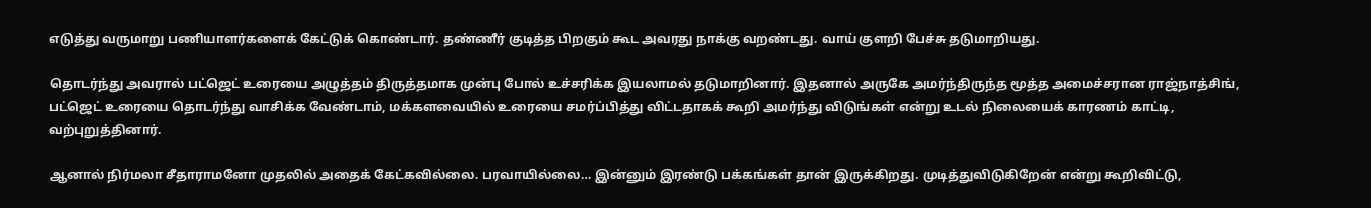எடுத்து வருமாறு பணியாளர்களைக் கேட்டுக் கொண்டார். தண்ணீர் குடித்த பிறகும் கூட அவரது நாக்கு வறண்டது. வாய் குளறி பேச்சு தடுமாறியது.

தொடர்ந்து அவரால் பட்ஜெட் உரையை அழுத்தம் திருத்தமாக முன்பு போல் உச்சரிக்க இயலாமல் தடுமாறினார். இதனால் அருகே அமர்ந்திருந்த மூத்த அமைச்சரான ராஜ்நாத்சிங், பட்ஜெட் உரையை தொடர்ந்து வாசிக்க வேண்டாம், மக்களவையில் உரையை சமர்ப்பித்து விட்டதாகக் கூறி அமர்ந்து விடுங்கள் என்று உடல் நிலையைக் காரணம் காட்டி, வற்புறுத்தினார்.

ஆனால் நிர்மலா சீதாராமனோ முதலில் அதைக் கேட்கவில்லை. பரவாயில்லை… இன்னும் இரண்டு பக்கங்கள் தான் இருக்கிறது. முடித்துவிடுகிறேன் என்று கூறிவிட்டு,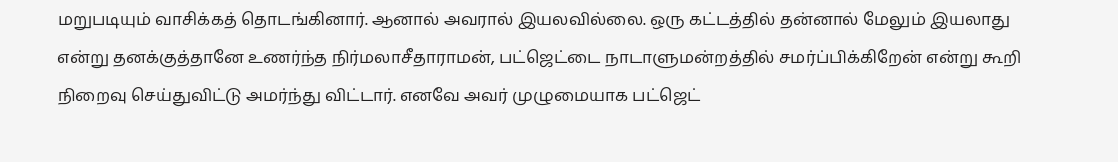மறுபடியும் வாசிக்கத் தொடங்கினார். ஆனால் அவரால் இயலவில்லை. ஒரு கட்டத்தில் தன்னால் மேலும் இயலாது என்று தனக்குத்தானே உணர்ந்த நிர்மலாசீதாராமன், பட்ஜெட்டை நாடாளுமன்றத்தில் சமர்ப்பிக்கிறேன் என்று கூறி நிறைவு செய்துவிட்டு அமர்ந்து விட்டார். எனவே அவர் முழுமையாக பட்ஜெட்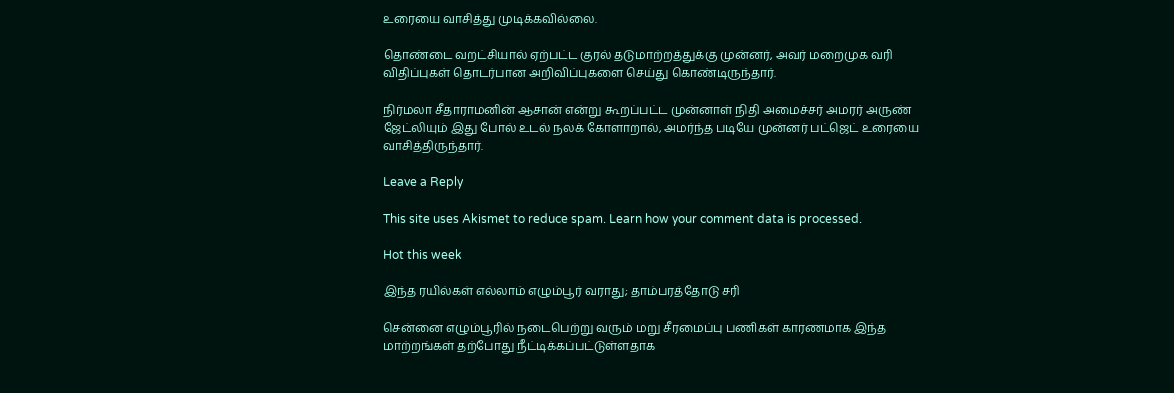உரையை வாசித்து முடிக்கவில்லை.

தொண்டை வறட்சியால் ஏற்பட்ட குரல் தடுமாற்றத்துக்கு முன்னர், அவர் மறைமுக வரி விதிப்புகள் தொடர்பான அறிவிப்புகளை செய்து கொண்டிருந்தார்.

நிர்மலா சீதாராமனின் ஆசான் என்று கூறப்பட்ட முன்னாள் நிதி அமைச்சர் அமரர் அருண் ஜேட்லியும் இது போல் உடல் நலக் கோளாறால், அமர்ந்த படியே முன்னர் பட்ஜெட் உரையை வாசித்திருந்தார்.

Leave a Reply

This site uses Akismet to reduce spam. Learn how your comment data is processed.

Hot this week

இந்த ரயில்கள் எல்லாம் எழும்பூர் வராது; தாம்பரத்தோடு சரி

சென்னை எழும்பூரில் நடைபெற்று வரும் மறு சீரமைப்பு பணிகள் காரணமாக இந்த மாற்றங்கள் தற்போது நீட்டிக்கப்பட்டுள்ளதாக‌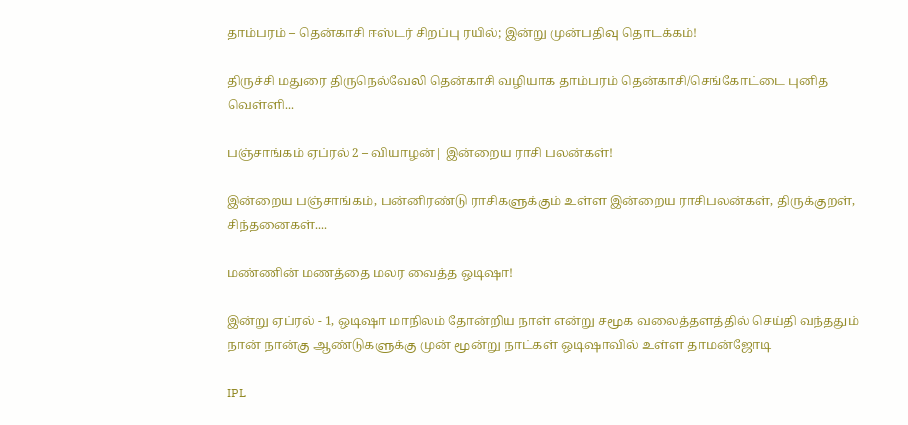தாம்பரம் – தென்காசி ஈஸ்டர் சிறப்பு ரயில்; இன்று முன்பதிவு தொடக்கம்!

திருச்சி மதுரை திருநெல்வேலி தென்காசி வழியாக தாம்பரம் தென்காசி/செங்கோட்டை புனித வெள்ளி...

பஞ்சாங்கம் ஏப்ரல் 2 – வியாழன்| இன்றைய ராசி பலன்கள்!

இன்றைய பஞ்சாங்கம், பன்னிரண்டு ராசிகளுக்கும் உள்ள இன்றைய ராசிபலன்கள், திருக்குறள், சிந்தனைகள்....

மண்ணின் மணத்தை மலர வைத்த ஒடிஷா!

இன்று ஏப்ரல் - 1, ஒடிஷா மாநிலம் தோன்றிய நாள் என்று சமூக வலைத்தளத்தில் செய்தி வந்ததும் நான் நான்கு ஆண்டுகளுக்கு முன் மூன்று நாட்கள் ஒடிஷாவில் உள்ள தாமன்ஜோடி

IPL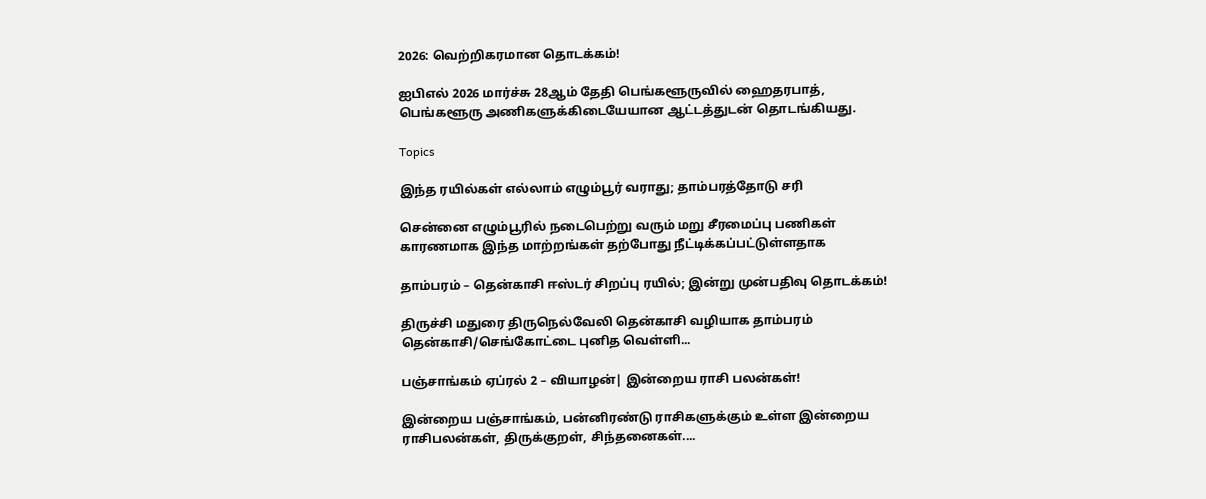2026: வெற்றிகரமான தொடக்கம்!

ஐபிஎல் 2026 மார்ச்சு 28ஆம் தேதி பெங்களூருவில் ஹைதரபாத், பெங்களூரு அணிகளுக்கிடையேயான ஆட்டத்துடன் தொடங்கியது.

Topics

இந்த ரயில்கள் எல்லாம் எழும்பூர் வராது; தாம்பரத்தோடு சரி

சென்னை எழும்பூரில் நடைபெற்று வரும் மறு சீரமைப்பு பணிகள் காரணமாக இந்த மாற்றங்கள் தற்போது நீட்டிக்கப்பட்டுள்ளதாக‌

தாம்பரம் – தென்காசி ஈஸ்டர் சிறப்பு ரயில்; இன்று முன்பதிவு தொடக்கம்!

திருச்சி மதுரை திருநெல்வேலி தென்காசி வழியாக தாம்பரம் தென்காசி/செங்கோட்டை புனித வெள்ளி...

பஞ்சாங்கம் ஏப்ரல் 2 – வியாழன்| இன்றைய ராசி பலன்கள்!

இன்றைய பஞ்சாங்கம், பன்னிரண்டு ராசிகளுக்கும் உள்ள இன்றைய ராசிபலன்கள், திருக்குறள், சிந்தனைகள்....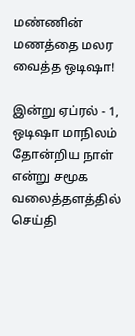மண்ணின் மணத்தை மலர வைத்த ஒடிஷா!

இன்று ஏப்ரல் - 1, ஒடிஷா மாநிலம் தோன்றிய நாள் என்று சமூக வலைத்தளத்தில் செய்தி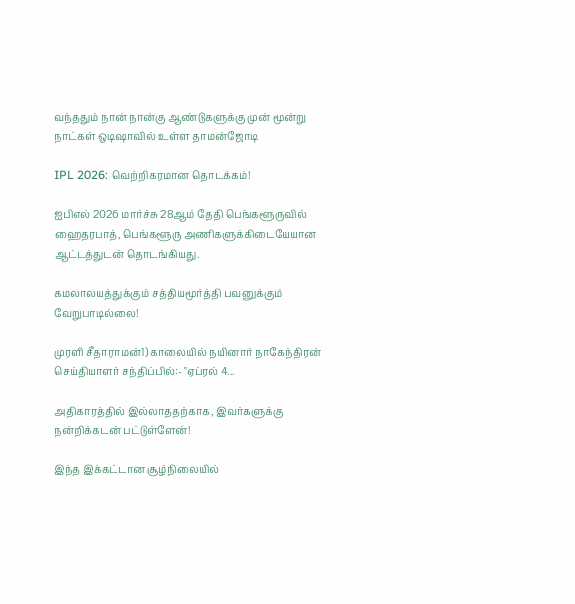வந்ததும் நான் நான்கு ஆண்டுகளுக்கு முன் மூன்று நாட்கள் ஒடிஷாவில் உள்ள தாமன்ஜோடி

IPL 2026: வெற்றிகரமான தொடக்கம்!

ஐபிஎல் 2026 மார்ச்சு 28ஆம் தேதி பெங்களூருவில் ஹைதரபாத், பெங்களூரு அணிகளுக்கிடையேயான ஆட்டத்துடன் தொடங்கியது.

கமலாலயத்துக்கும் சத்தியமூர்த்தி பவனுக்கும் வேறுபாடில்லை!

முரளி சீதாராமன்1) காலையில் நயினார் நாகேந்திரன் செய்தியாளர் சந்திப்பில்:- "ஏப்ரல் 4...

அதிகாரத்தில் இல்லாததற்காக, இவர்களுக்கு நன்றிக்கடன் பட்டுள்ளேன்!

இந்த இக்கட்டான சூழ்நிலையில்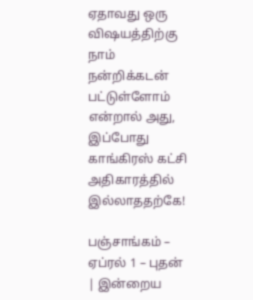ஏதாவது ஒரு விஷயத்திற்கு நாம் நன்றிக்கடன் பட்டுள்ளோம் என்றால் அது, இப்போது காங்கிரஸ் கட்சி அதிகாரத்தில் இல்லாததற்கே!

பஞ்சாங்கம் – ஏப்ரல் 1 – புதன் | இன்றைய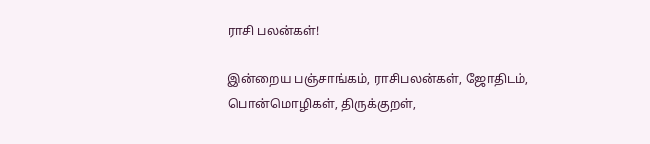ராசி பலன்கள்!

இன்றைய பஞ்சாங்கம், ராசிபலன்கள், ஜோதிடம், பொன்மொழிகள், திருக்குறள்,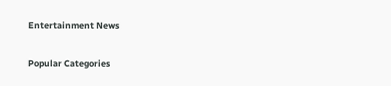Entertainment News

Popular Categories